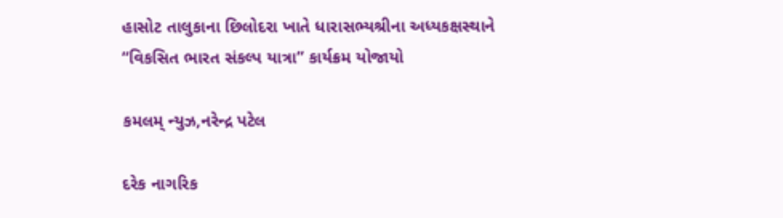હાસોટ તાલુકાના છિલોદરા ખાતે ધારાસભ્યશ્રીના અધ્યકક્ષસ્થાને “વિકસિત ભારત સંકલ્પ યાત્રા” કાર્યક્રમ યોજાયો

કમલમ્ ન્યુઝ,નરેન્દ્ર પટેલ

દરેક નાગરિક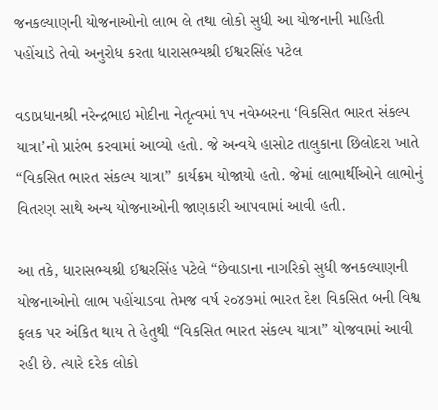જનકલ્યાણની યોજનાઓનો લાભ લે તથા લોકો સુધી આ યોજનાની માહિતી પહોંચાડે તેવો અનુરોધ કરતા ધારાસભ્યશ્રી ઈશ્વરસિંહ પટેલ

વડાપ્રધાનશ્રી નરેન્દ્રભાઇ મોદીના નેતૃત્વમાં ૧૫ નવેમ્બરના ‘વિકસિત ભારત સંકલ્પ યાત્રા’નો પ્રારંભ કરવામાં આવ્યો હતો. જે અન્વયે હાસોટ તાલુકાના છિલોદરા ખાતે “વિકસિત ભારત સંકલ્પ યાત્રા” કાર્યક્રમ યોજાયો હતો. જેમાં લાભાર્થીઓને લાભોનું વિતરણ સાથે અન્ય યોજનાઓની જાણકારી આપવામાં આવી હતી.

આ તકે, ધારાસભ્યશ્રી ઈશ્વરસિંહ પટેલે “છેવાડાના નાગરિકો સુધી જનકલ્યાણની યોજનાઓનો લાભ પહોંચાડવા તેમજ વર્ષ ૨૦૪૭માં ભારત દેશ વિકસિત બની વિશ્વ ફલક પર અંકિત થાય તે હેતુથી “વિકસિત ભારત સંકલ્પ યાત્રા” યોજવામાં આવી રહી છે. ત્યારે દરેક લોકો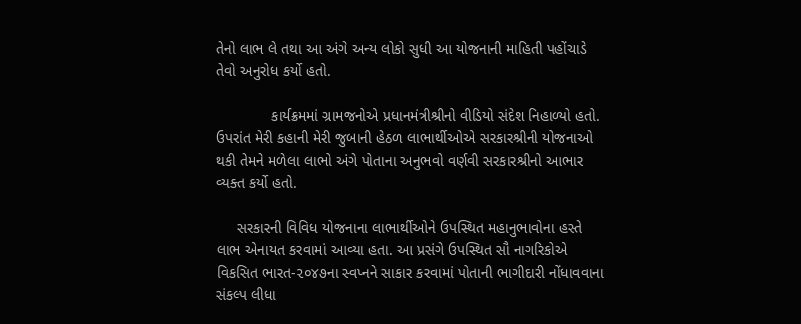તેનો લાભ લે તથા આ અંગે અન્ય લોકો સુધી આ યોજનાની માહિતી પહોંચાડે તેવો અનુરોધ કર્યો હતો.

             કાર્યક્રમમાં ગ્રામજનોએ પ્રધાનમંત્રીશ્રીનો વીડિયો સંદેશ નિહાળ્યો હતો. ઉપરાંત મેરી કહાની મેરી જુબાની હેઠળ લાભાર્થીઓએ સરકારશ્રીની યોજનાઓ થકી તેમને મળેલા લાભો અંગે પોતાના અનુભવો વર્ણવી સરકારશ્રીનો આભાર વ્યક્ત કર્યો હતો.

     સરકારની વિવિધ યોજનાના લાભાર્થીઓને ઉપસ્થિત મહાનુભાવોના હસ્તે લાભ એનાયત કરવામાં આવ્યા હતા. આ પ્રસંગે ઉપસ્થિત સૌ નાગરિકોએ વિકસિત ભારત-૨૦૪૭ના સ્વપ્નને સાકાર કરવામાં પોતાની ભાગીદારી નોંધાવવાના સંકલ્પ લીધા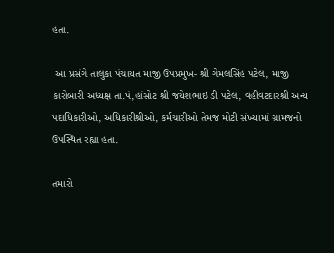હતા.

 આ પ્રસંગે તાલુકા પંચાયત માજી ઉપપ્રમુખ- શ્રી ગેમલસિંહ પટેલ, માજી કારોબારી અધ્યક્ષ તા.પં,હાંસોટ શ્રી જયેશભાઇ ડી પટેલ, વહીવટદારશ્રી અન્ય પદાધિકારીઓ, અધિકારીશ્રીઓ, કર્મચારીઓ તેમજ મોટી સંખ્યામાં ગ્રામજનો ઉપસ્થિત રહ્યા હતા.

તમારો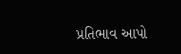પ્રતિભાવ આપો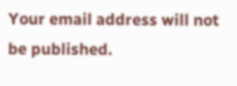Your email address will not be published.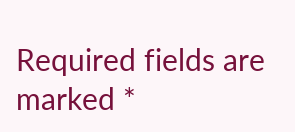Required fields are marked *